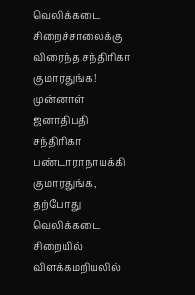வெலிக்கடை சிறைச்சாலைக்கு விரைந்த சந்திரிகா குமாரதுங்க!
முன்னாள் ஜனாதிபதி சந்திரிகா பண்டாராநாயக்கி குமாரதுங்க, தற்போது வெலிக்கடை சிறையில் விளக்கமறியலில்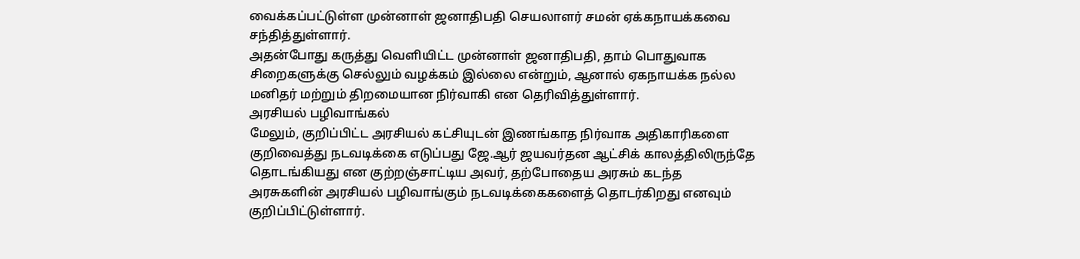வைக்கப்பட்டுள்ள முன்னாள் ஜனாதிபதி செயலாளர் சமன் ஏக்கநாயக்கவை சந்தித்துள்ளார்.
அதன்போது கருத்து வெளியிட்ட முன்னாள் ஜனாதிபதி, தாம் பொதுவாக சிறைகளுக்கு செல்லும் வழக்கம் இல்லை என்றும், ஆனால் ஏகநாயக்க நல்ல மனிதர் மற்றும் திறமையான நிர்வாகி என தெரிவித்துள்ளார்.
அரசியல் பழிவாங்கல்
மேலும், குறிப்பிட்ட அரசியல் கட்சியுடன் இணங்காத நிர்வாக அதிகாரிகளை குறிவைத்து நடவடிக்கை எடுப்பது ஜே.ஆர் ஜயவர்தன ஆட்சிக் காலத்திலிருந்தே தொடங்கியது என குற்றஞ்சாட்டிய அவர், தற்போதைய அரசும் கடந்த அரசுகளின் அரசியல் பழிவாங்கும் நடவடிக்கைகளைத் தொடர்கிறது எனவும் குறிப்பிட்டுள்ளார்.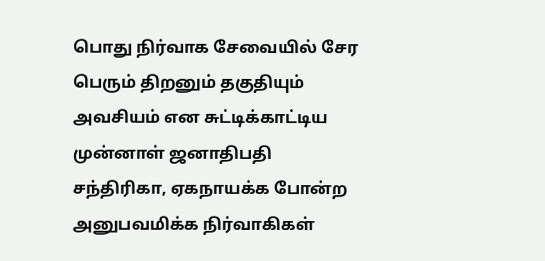பொது நிர்வாக சேவையில் சேர பெரும் திறனும் தகுதியும் அவசியம் என சுட்டிக்காட்டிய முன்னாள் ஜனாதிபதி சந்திரிகா, ஏகநாயக்க போன்ற அனுபவமிக்க நிர்வாகிகள்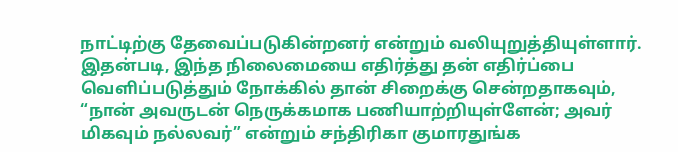நாட்டிற்கு தேவைப்படுகின்றனர் என்றும் வலியுறுத்தியுள்ளார்.
இதன்படி, இந்த நிலைமையை எதிர்த்து தன் எதிர்ப்பை வெளிப்படுத்தும் நோக்கில் தான் சிறைக்கு சென்றதாகவும், “நான் அவருடன் நெருக்கமாக பணியாற்றியுள்ளேன்; அவர் மிகவும் நல்லவர்” என்றும் சந்திரிகா குமாரதுங்க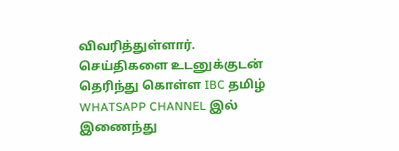விவரித்துள்ளார்.
செய்திகளை உடனுக்குடன் தெரிந்து கொள்ள IBC தமிழ் WHATSAPP CHANNEL இல் இணைந்து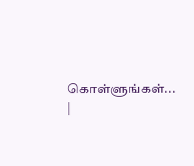கொள்ளுங்கள்... |